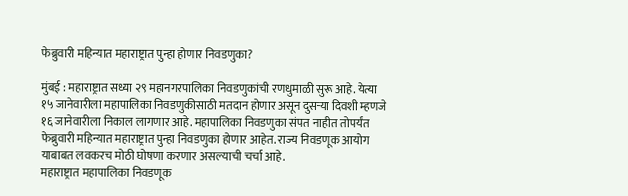फेब्रुवारी महिन्यात महाराष्ट्रात पुन्हा होणार निवडणुका?

मुंबई : महाराष्ट्रात सध्या २९ महानगरपालिका निवडणुकांची रणधुमाळी सुरू आहे. येत्या १५ जानेवारीला महापालिका निवडणुकीसाठी मतदान होणार असून दुसऱ्या दिवशी म्हणजे १६ जानेवारीला निकाल लागणार आहे. महापालिका निवडणुका संपत नाहीत तोपर्यंत फेब्रुवारी महिन्यात महाराष्ट्रात पुन्हा निवडणुका होणार आहेत. राज्य निवडणूक आयोग याबाबत लवकरच मोठी घोषणा करणार असल्याची चर्चा आहे.
महाराष्ट्रात महापालिका निवडणूक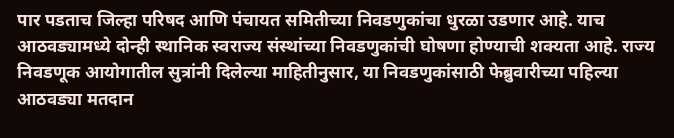पार पडताच जिल्हा परिषद आणि पंचायत समितीच्या निवडणुकांचा धुरळा उडणार आहे. याच आठवड्यामध्ये दोन्ही स्थानिक स्वराज्य संस्थांच्या निवडणुकांची घोषणा होण्याची शक्यता आहे. राज्य निवडणूक आयोगातील सुत्रांनी दिलेल्या माहितीनुसार, या निवडणुकांसाठी फेब्रुवारीच्या पहिल्या आठवड्या मतदान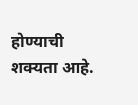होण्याची शक्यता आहे.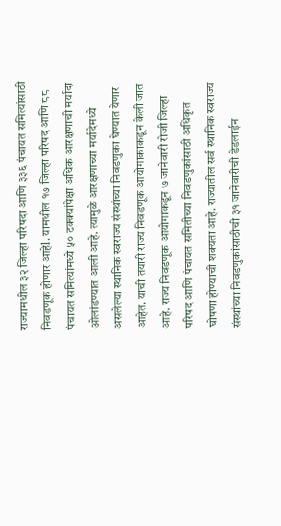राज्यामधील ३२ जिल्हा परिषदा आणि ३३६ पंचायत समित्यांसाठी निवडणूक होणार आहेl. यामधील १७ जिल्हा परिषद आणि ८८ पंचायत समित्यांमध्ये ५० टक्क्यांपेक्षा अधिक आरक्षणाची मर्यादा ओलांडण्यात आली आहे. त्यामुळे आरक्षणाच्या मर्यादेमध्ये असलेल्या स्थानिक स्वराज्य संस्थांच्या निवडणुका घेण्यात येणार आहेत. याची तयारी राज्य निवडणूक आयोगाकाकडून केली जात आहे. राज्य निवडणूक आयोगाकडून ७ जानेवारी रोजी जिल्हा परिषद आणि पंचायत समितीच्या निवडणुकांसाठी अधिकृत घोषणा होण्याची शक्यता आहे. राज्यातील सर्व स्थानिक स्वराज्य संस्थांच्या निवडणुकांसाठीची ३१ जानेवारीची डेडलाईन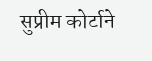सुप्रीम कोर्टाने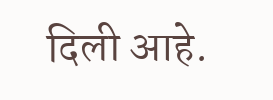दिली आहे.